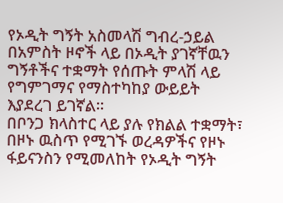የኦዲት ግኝት አስመላሽ ግብረ-ኃይል በአምስት ዞኖች ላይ በኦዲት ያገኛቸዉን ግኝቶችና ተቋማት የሰጡት ምላሽ ላይ የግምገማና የማስተካከያ ውይይት እያደረገ ይገኛል።
በቦንጋ ክላስተር ላይ ያሉ የክልል ተቋማት፣ በዞኑ ዉስጥ የሚገኙ ወረዳዎችና የዞኑ ፋይናንስን የሚመለከት የኦዲት ግኝት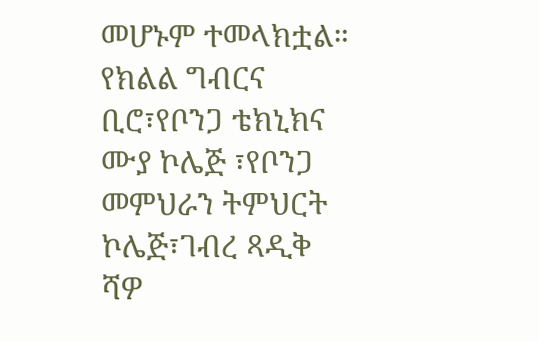መሆኑም ተመላክቷል።
የክልል ግብርና ቢሮ፣የቦንጋ ቴክኒክና ሙያ ኮሌጅ ፣የቦንጋ መምህራን ትምህርት ኮሌጅ፣ገብረ ጻዲቅ ሻዎ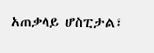አጠቃላይ ሆስፒታል፣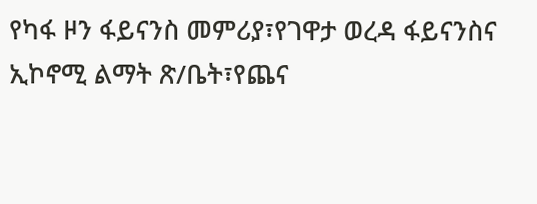የካፋ ዞን ፋይናንስ መምሪያ፣የገዋታ ወረዳ ፋይናንስና ኢኮኖሚ ልማት ጽ/ቤት፣የጨና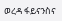ወረዳ ፋይናንስና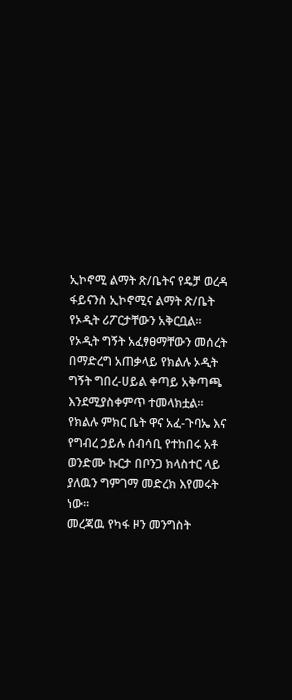ኢኮኖሚ ልማት ጽ/ቤትና የዴቻ ወረዳ ፋይናንስ ኢኮኖሚና ልማት ጽ/ቤት የኦዲት ሪፖርታቸውን አቅርቧል።
የኦዲት ግኝት አፈፃፀማቸውን መሰረት በማድረግ አጠቃላይ የክልሉ ኦዲት ግኝት ግበረ-ሀይል ቀጣይ አቅጣጫ እንደሚያስቀምጥ ተመላክቷል።
የክልሉ ምክር ቤት ዋና አፈ-ጉባኤ እና የግብረ ኃይሉ ሰብሳቢ የተከበሩ አቶ ወንድሙ ኩርታ በቦንጋ ክላስተር ላይ ያለዉን ግምገማ መድረክ እየመሩት ነው።
መረጃዉ የካፋ ዞን መንግስት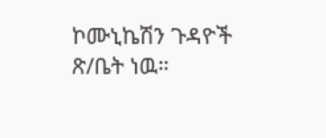ኮሙኒኬሽን ጉዳዮች ጽ/ቤት ነዉ።